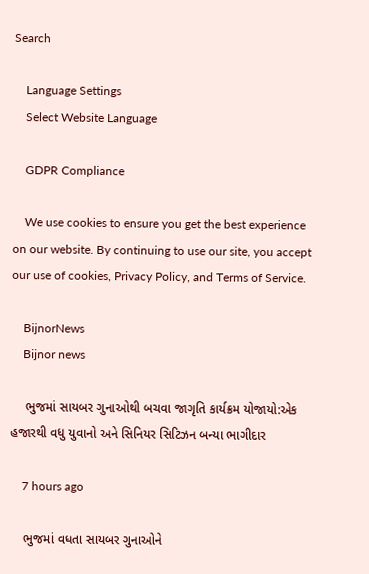Search

    Language Settings
    Select Website Language

    GDPR Compliance

    We use cookies to ensure you get the best experience on our website. By continuing to use our site, you accept our use of cookies, Privacy Policy, and Terms of Service.

    BijnorNews
    Bijnor news

    ભુજમાં સાયબર ગુનાઓથી બચવા જાગૃતિ કાર્યક્રમ યોજાયો:એક હજારથી વધુ યુવાનો અને સિનિયર સિટિઝન બન્યા ભાગીદાર

    7 hours ago

    ભુજમાં વધતા સાયબર ગુનાઓને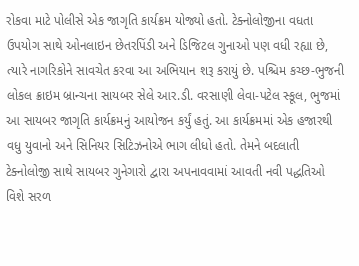રોકવા માટે પોલીસે એક જાગૃતિ કાર્યક્રમ યોજ્યો હતો. ટેક્નોલોજીના વધતા ઉપયોગ સાથે ઓનલાઇન છેતરપિંડી અને ડિજિટલ ગુનાઓ પણ વધી રહ્યા છે, ત્યારે નાગરિકોને સાવચેત કરવા આ અભિયાન શરૂ કરાયું છે. પશ્ચિમ કચ્છ-ભુજની લોકલ ક્રાઇમ બ્રાન્ચના સાયબર સેલે આર.ડી. વરસાણી લેવા-પટેલ સ્કૂલ, ભુજમાં આ સાયબર જાગૃતિ કાર્યક્રમનું આયોજન કર્યું હતું. આ કાર્યક્રમમાં એક હજારથી વધુ યુવાનો અને સિનિયર સિટિઝનોએ ભાગ લીધો હતો. તેમને બદલાતી ટેક્નોલોજી સાથે સાયબર ગુનેગારો દ્વારા અપનાવવામાં આવતી નવી પદ્ધતિઓ વિશે સરળ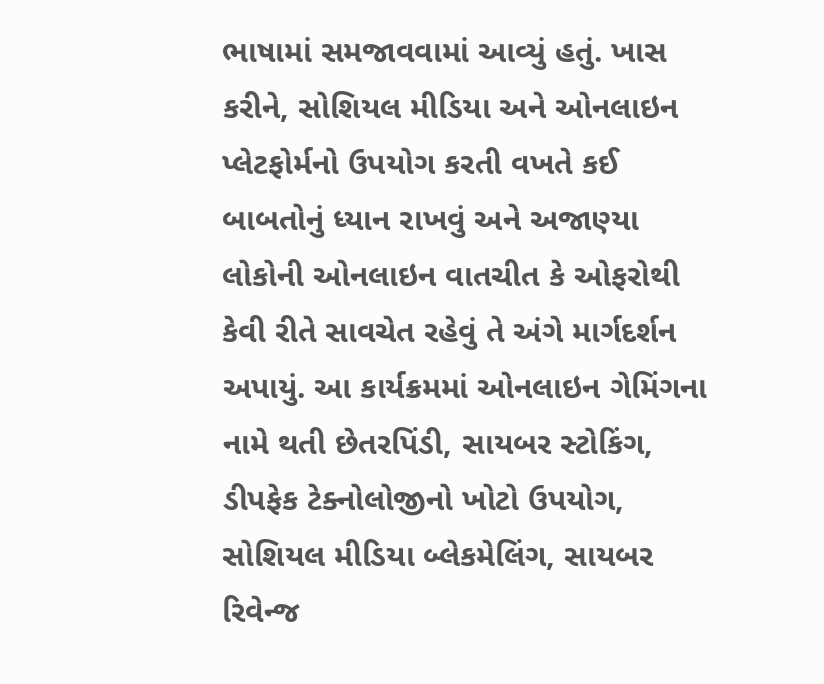ભાષામાં સમજાવવામાં આવ્યું હતું. ખાસ કરીને, સોશિયલ મીડિયા અને ઓનલાઇન પ્લેટફોર્મનો ઉપયોગ કરતી વખતે કઈ બાબતોનું ધ્યાન રાખવું અને અજાણ્યા લોકોની ઓનલાઇન વાતચીત કે ઓફરોથી કેવી રીતે સાવચેત રહેવું તે અંગે માર્ગદર્શન અપાયું. આ કાર્યક્રમમાં ઓનલાઇન ગેમિંગના નામે થતી છેતરપિંડી, સાયબર સ્ટોકિંગ, ડીપફેક ટેક્નોલોજીનો ખોટો ઉપયોગ, સોશિયલ મીડિયા બ્લેકમેલિંગ, સાયબર રિવેન્જ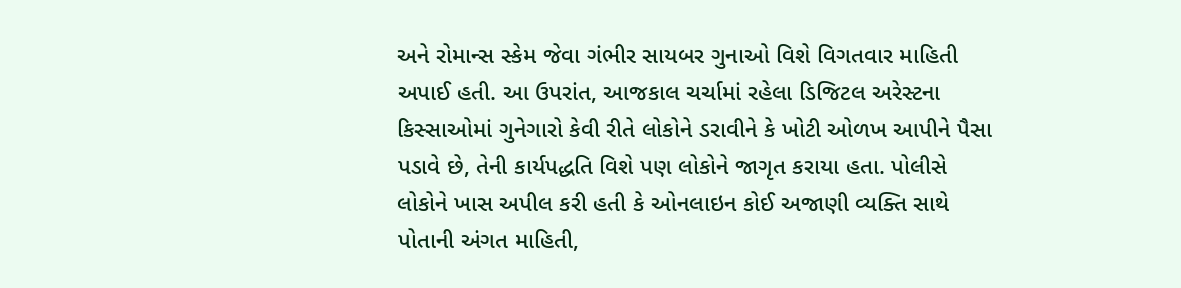અને રોમાન્સ સ્કેમ જેવા ગંભીર સાયબર ગુનાઓ વિશે વિગતવાર માહિતી અપાઈ હતી. આ ઉપરાંત, આજકાલ ચર્ચામાં રહેલા ડિજિટલ અરેસ્ટના કિસ્સાઓમાં ગુનેગારો કેવી રીતે લોકોને ડરાવીને કે ખોટી ઓળખ આપીને પૈસા પડાવે છે, તેની કાર્યપદ્ધતિ વિશે પણ લોકોને જાગૃત કરાયા હતા. પોલીસે લોકોને ખાસ અપીલ કરી હતી કે ઓનલાઇન કોઈ અજાણી વ્યક્તિ સાથે પોતાની અંગત માહિતી,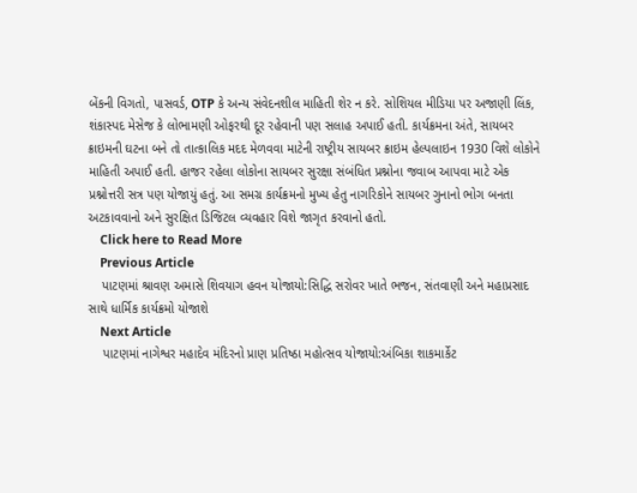બેંકની વિગતો, પાસવર્ડ, OTP કે અન્ય સંવેદનશીલ માહિતી શેર ન કરે. સોશિયલ મીડિયા પર અજાણી લિંક, શંકાસ્પદ મેસેજ કે લોભામણી ઓફરથી દૂર રહેવાની પણ સલાહ અપાઈ હતી. કાર્યક્રમના અંતે, સાયબર ક્રાઇમની ઘટના બને તો તાત્કાલિક મદદ મેળવવા માટેની રાષ્ટ્રીય સાયબર ક્રાઇમ હેલ્પલાઇન 1930 વિશે લોકોને માહિતી અપાઈ હતી. હાજર રહેલા લોકોના સાયબર સુરક્ષા સંબંધિત પ્રશ્નોના જવાબ આપવા માટે એક પ્રશ્નોત્તરી સત્ર પણ યોજાયું હતું. આ સમગ્ર કાર્યક્રમનો મુખ્ય હેતુ નાગરિકોને સાયબર ગુનાનો ભોગ બનતા અટકાવવાનો અને સુરક્ષિત ડિજિટલ વ્યવહાર વિશે જાગૃત કરવાનો હતો.
    Click here to Read More
    Previous Article
    પાટણમાં શ્રાવણ અમાસે શિવયાગ હવન યોજાયો:સિદ્ધિ સરોવર ખાતે ભજન, સંતવાણી અને મહાપ્રસાદ સાથે ધાર્મિક કાર્યક્રમો યોજાશે
    Next Article
    પાટણમાં નાગેશ્વર મહાદેવ મંદિરનો પ્રાણ પ્રતિષ્ઠા મહોત્સવ યોજાયો:અંબિકા શાકમાર્કેટ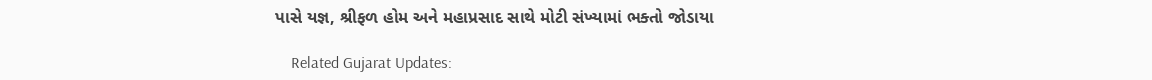પાસે યજ્ઞ, શ્રીફળ હોમ અને મહાપ્રસાદ સાથે મોટી સંખ્યામાં ભક્તો જોડાયા

    Related Gujarat Updates: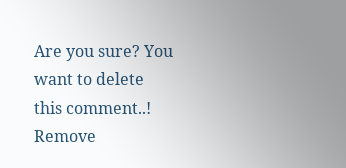Are you sure? You want to delete this comment..! Remove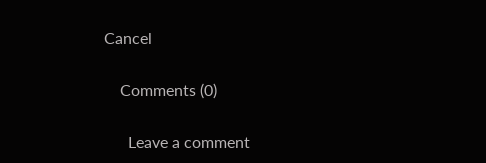Cancel

    Comments (0)

      Leave a comment